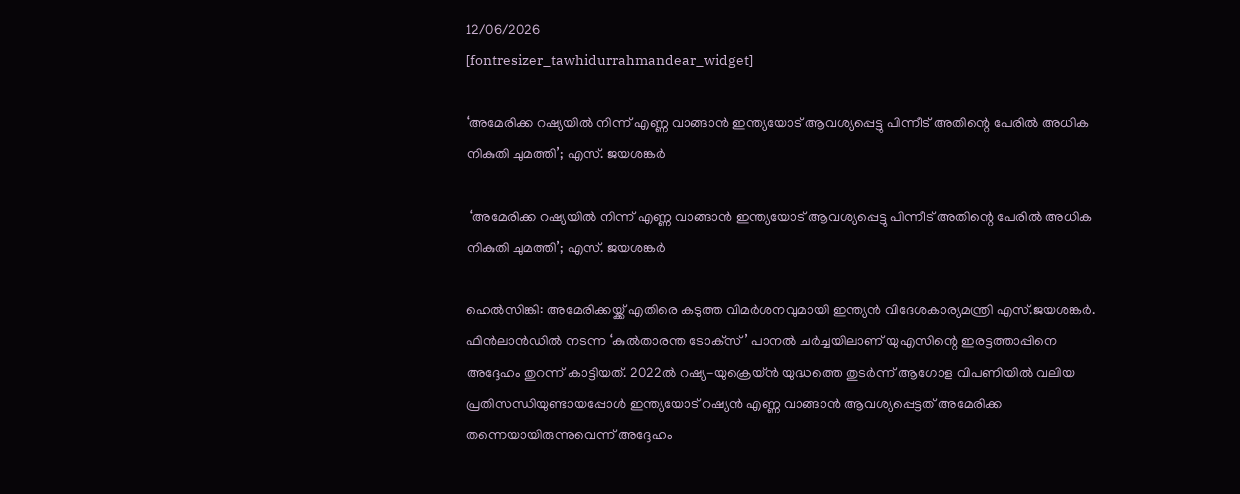12/06/2026
[fontresizer_tawhidurrahmandear_widget]

‘അമേരിക്ക റഷ്യയിൽ നിന്ന് എണ്ണ വാങ്ങാൻ ഇന്ത്യയോട് ആവശ്യപ്പെട്ടു പിന്നീട് അതിന്റെ പേരിൽ അധിക നികുതി ചുമത്തി’; എസ്. ജയശങ്കർ

 ‘അമേരിക്ക റഷ്യയിൽ നിന്ന് എണ്ണ വാങ്ങാൻ ഇന്ത്യയോട് ആവശ്യപ്പെട്ടു പിന്നീട് അതിന്റെ പേരിൽ അധിക നികുതി ചുമത്തി’; എസ്. ജയശങ്കർ

ഹെൽസിങ്കി: അമേരിക്കയ്ക്ക് എതിരെ കടുത്ത വിമർശനവുമായി ഇന്ത്യൻ വിദേശകാര്യമന്ത്രി എസ്.ജയശങ്കർ. ഫിൻലാൻഡിൽ നടന്ന ‘കുൽതാരന്ത ടോക്‌സ്’ പാനൽ ചർച്ചയിലാണ് യുഎസിന്റെ ഇരട്ടത്താപ്പിനെ അദ്ദേഹം തുറന്ന് കാട്ടിയത്. 2022ൽ റഷ്യ-യുക്രെയ്ൻ യുദ്ധത്തെ തുടർന്ന് ആഗോള വിപണിയിൽ വലിയ പ്രതിസന്ധിയുണ്ടായപ്പോൾ ഇന്ത്യയോട് റഷ്യൻ എണ്ണ വാങ്ങാൻ ആവശ്യപ്പെട്ടത് അമേരിക്ക തന്നെയായിരുന്നുവെന്ന് അദ്ദേഹം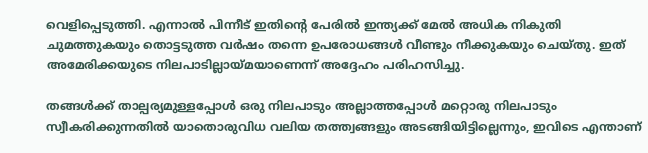വെളിപ്പെടുത്തി. എന്നാൽ പിന്നീട് ഇതിന്റെ പേരിൽ ഇന്ത്യക്ക് മേൽ അധിക നികുതി ചുമത്തുകയും തൊട്ടടുത്ത വർഷം തന്നെ ഉപരോധങ്ങൾ വീണ്ടും നീക്കുകയും ചെയ്തു. ഇത് അമേരിക്കയുടെ നിലപാടില്ലായ്മയാണെന്ന് അദ്ദേഹം പരിഹസിച്ചു.

തങ്ങൾക്ക് താല്പര്യമുള്ളപ്പോൾ ഒരു നിലപാടും അല്ലാത്തപ്പോൾ മറ്റൊരു നിലപാടും സ്വീകരിക്കുന്നതിൽ യാതൊരുവിധ വലിയ തത്ത്വങ്ങളും അടങ്ങിയിട്ടില്ലെന്നും, ഇവിടെ എന്താണ്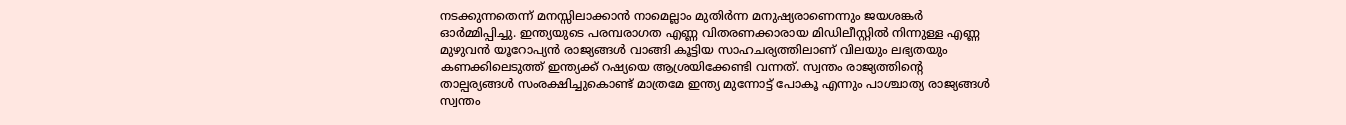നടക്കുന്നതെന്ന് മനസ്സിലാക്കാൻ നാമെല്ലാം മുതിർന്ന മനുഷ്യരാണെന്നും ജയശങ്കർ ഓർമ്മിപ്പിച്ചു. ഇന്ത്യയുടെ പരമ്പരാഗത എണ്ണ വിതരണക്കാരായ മിഡിലീസ്റ്റിൽ നിന്നുള്ള എണ്ണ മുഴുവൻ യൂറോപ്യൻ രാജ്യങ്ങൾ വാങ്ങി കൂട്ടിയ സാഹചര്യത്തിലാണ് വിലയും ലഭ്യതയും കണക്കിലെടുത്ത് ഇന്ത്യക്ക് റഷ്യയെ ആശ്രയിക്കേണ്ടി വന്നത്. സ്വന്തം രാജ്യത്തിന്റെ താല്പര്യങ്ങൾ സംരക്ഷിച്ചുകൊണ്ട് മാത്രമേ ഇന്ത്യ മുന്നോട്ട് പോകൂ എന്നും പാശ്ചാത്യ രാജ്യങ്ങൾ സ്വന്തം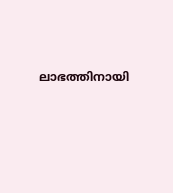ലാഭത്തിനായി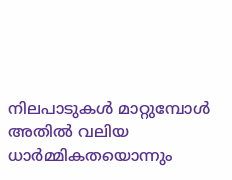നിലപാടുകൾ മാറ്റുമ്പോൾ അതിൽ വലിയ ധാർമ്മികതയൊന്നും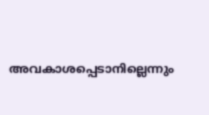അവകാശപ്പെടാനില്ലെന്നും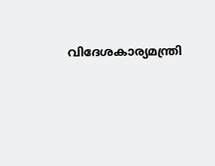വിദേശകാര്യമന്ത്രി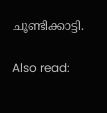ചൂണ്ടിക്കാട്ടി.

Also read: